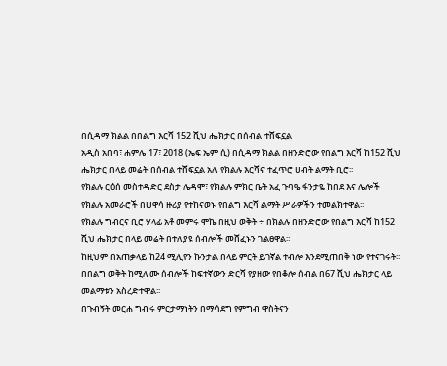በሲዳማ ክልል በበልግ እርሻ 152 ሺህ ሔክታር በሰብል ተሸፍኗል
አዲስ አበባ፣ ሐምሌ 17፣ 2018 (ኤፍ ኤም ሲ) በሲዳማ ክልል በዘንድሮው የበልግ እርሻ ከ152 ሺህ ሔክታር በላይ መሬት በሰብል ተሸፍኗል አለ የክልሉ እርሻና ተፈጥሮ ሀብት ልማት ቢሮ፡፡
የክልሉ ርዕሰ መስተዳድር ደስታ ሌዳሞ፣ የክልሉ ምክር ቤት አፈ ጉባዔ ፋንታዬ ከበደ እና ሌሎች የክልሉ አመራሮች በሀዋሳ ዙሪያ የተከናወኑ የበልግ እርሻ ልማት ሥራዎችን ተመልክተዋል፡፡
የክልሉ ግብርና ቢሮ ሃላፊ አቶ መምሩ ሞኬ በዚህ ወቅት ÷ በክልሉ በዘንድሮው የበልግ እርሻ ከ152 ሺህ ሔክታር በላይ መሬት በተለያዩ ሰብሎች መሸፈኑን ገልፀዋል፡፡
ከዚህም በአጠቃላይ ከ24 ሚሊየን ኩንታል በላይ ምርት ይገኛል ተብሎ እንደሚጠበቅ ነው የተናገሩት፡፡
በበልግ ወቅት ከሚለሙ ሰብሎች ከፍተኛውን ድርሻ የያዘው የበቆሎ ሰብል በ67 ሺህ ሔክታር ላይ መልማቱን አስረድተዋል፡፡
በጉብኝት መርሐ ግብሩ ምርታማነትን በማሳደግ የምግብ ዋስትናን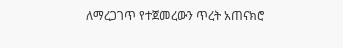ለማረጋገጥ የተጀመረውን ጥረት አጠናክሮ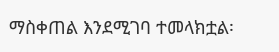ማስቀጠል እንደሚገባ ተመላክቷል፡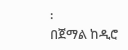፡
በጀማል ከዲሮ